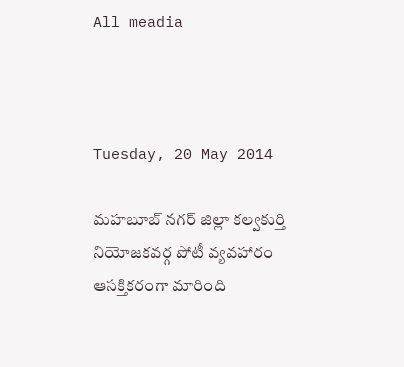All meadia



Tuesday, 20 May 2014

మహబూబ్ నగర్ జిల్లా కల్వకుర్తి నియోజకవర్గ పోటీ వ్యవహారం ఆసక్తికరంగా మారింది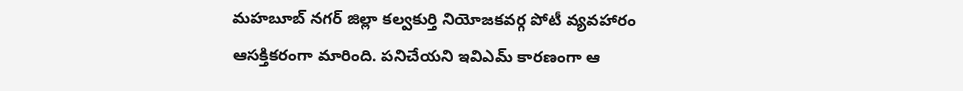మహబూబ్ నగర్ జిల్లా కల్వకుర్తి నియోజకవర్గ పోటీ వ్యవహారం ఆసక్తికరంగా మారింది. పనిచేయని ఇవిఎమ్ కారణంగా ఆ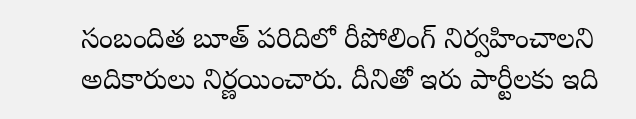సంబందిత బూత్ పరిదిలో రీపోలింగ్ నిర్వహించాలని అదికారులు నిర్ణయించారు. దీనితో ఇరు పార్టీలకు ఇది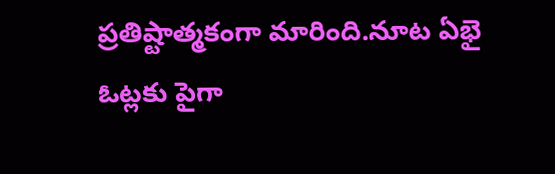ప్రతిష్టాత్మకంగా మారింది.నూట ఏభై ఓట్లకు పైగా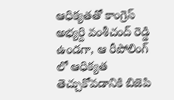ఆధిక్యతతో కాంగ్రెస్ అభ్యర్ది వంశీచంద్ రెడ్డి ఉండగా, ఆ రీపోలింగ్ లో ఆధిక్యత తెచ్చుకోవడానికి బిజెపి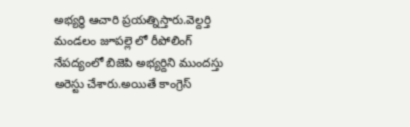అభ్యర్ధి ఆచారి ప్రయత్నిస్తారు.వెల్దర్తి మండలం జూపల్లె లో రీపోలింగ్ నేపద్యంలో బిజెపి అభ్యర్దిని ముందస్తు అరెస్టు చేశారు.అయితే కాంగ్రెస్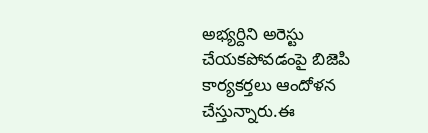అభ్యర్దిని అరెస్టు చేయకపోవడంపై బిజెపి కార్యకర్తలు ఆందోళన చేస్తున్నారు.ఈ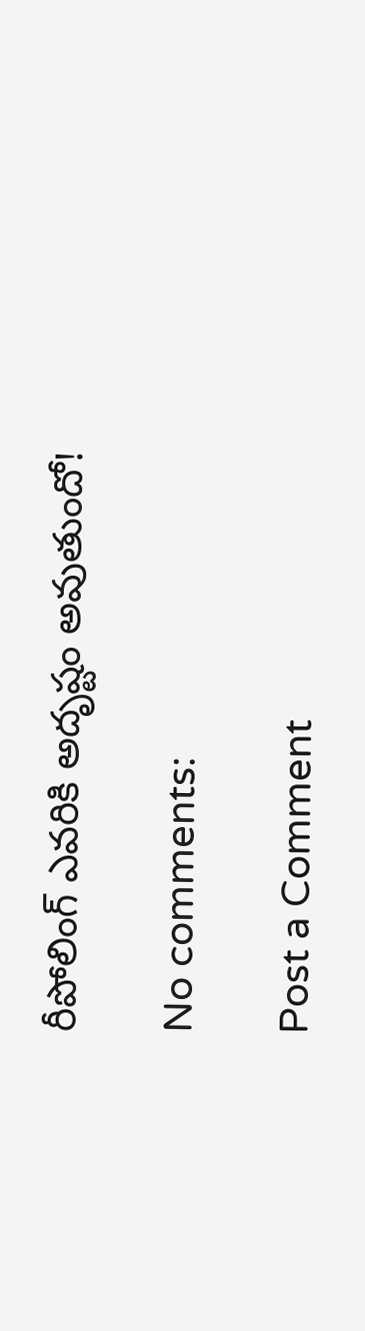రీపోలింగ్ ఎవరికి అదృష్టం అవుతుందో!

No comments:

Post a Comment